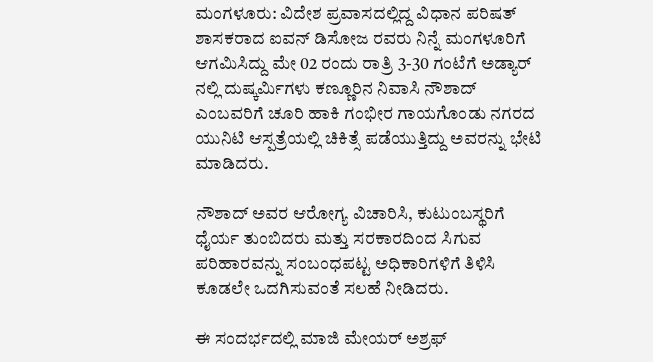ಮಂಗಳೂರು: ವಿದೇಶ ಪ್ರವಾಸದಲ್ಲಿದ್ದ ವಿಧಾನ ಪರಿಷತ್ ಶಾಸಕರಾದ ಐವನ್ ಡಿಸೋಜ ರವರು ನಿನ್ನೆ ಮಂಗಳೂರಿಗೆ ಆಗಮಿಸಿದ್ದು ಮೇ 02 ರಂದು ರಾತ್ರಿ 3-30 ಗಂಟೆಗೆ ಅಡ್ಯಾರ್ ನಲ್ಲಿ ದುಷ್ಕರ್ಮಿಗಳು ಕಣ್ಣೂರಿನ ನಿವಾಸಿ ನೌಶಾದ್ ಎಂಬವರಿಗೆ ಚೂರಿ ಹಾಕಿ ಗಂಭೀರ ಗಾಯಗೊಂಡು ನಗರದ ಯುನಿಟಿ ಆಸ್ಪತ್ರೆಯಲ್ಲಿ ಚಿಕಿತ್ಸೆ ಪಡೆಯುತ್ತಿದ್ದು ಅವರನ್ನು ಭೇಟಿ ಮಾಡಿದರು.

ನೌಶಾದ್ ಅವರ ಆರೋಗ್ಯ ವಿಚಾರಿಸಿ, ಕುಟುಂಬಸ್ಥರಿಗೆ ಧೈರ್ಯ ತುಂಬಿದರು ಮತ್ತು ಸರಕಾರದಿಂದ ಸಿಗುವ ಪರಿಹಾರವನ್ನು ಸಂಬಂಧಪಟ್ಟ ಅಧಿಕಾರಿಗಳಿಗೆ ತಿಳಿಸಿ ಕೂಡಲೇ ಒದಗಿಸುವಂತೆ ಸಲಹೆ ನೀಡಿದರು.

ಈ ಸಂದರ್ಭದಲ್ಲಿ ಮಾಜಿ ಮೇಯರ್ ಅಶ್ರಫ್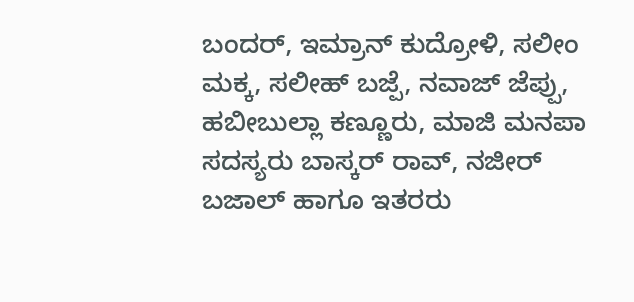ಬಂದರ್, ಇಮ್ರಾನ್ ಕುದ್ರೋಳಿ, ಸಲೀಂ ಮಕ್ಕ, ಸಲೀಹ್ ಬಜ್ಪೆ, ನವಾಜ್ ಜೆಪ್ಪು, ಹಬೀಬುಲ್ಲಾ ಕಣ್ಣೂರು, ಮಾಜಿ ಮನಪಾ ಸದಸ್ಯರು ಬಾಸ್ಕರ್ ರಾವ್, ನಜೀರ್ ಬಜಾಲ್ ಹಾಗೂ ಇತರರು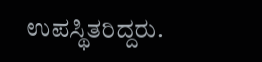ಉಪಸ್ಥಿತರಿದ್ದರು.